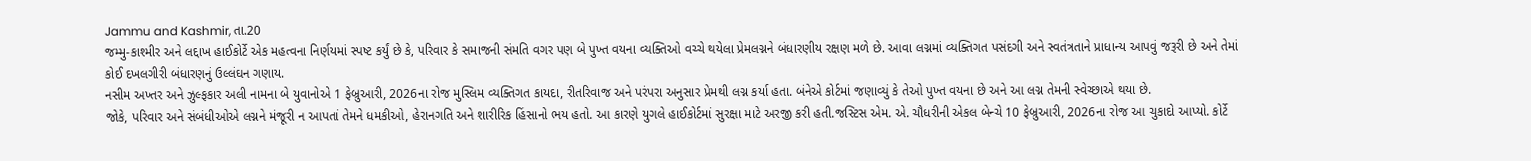Jammu and Kashmir, તા.20
જમ્મુ-કાશ્મીર અને લદ્દાખ હાઈકોર્ટે એક મહત્વના નિર્ણયમાં સ્પષ્ટ કર્યું છે કે, પરિવાર કે સમાજની સંમતિ વગર પણ બે પુખ્ત વયના વ્યક્તિઓ વચ્ચે થયેલા પ્રેમલગ્નને બંધારણીય રક્ષણ મળે છે. આવા લગ્નમાં વ્યક્તિગત પસંદગી અને સ્વતંત્રતાને પ્રાધાન્ય આપવું જરૂરી છે અને તેમાં કોઈ દખલગીરી બંધારણનું ઉલ્લંઘન ગણાય.
નસીમ અખ્તર અને ઝુલ્ફકાર અલી નામના બે યુવાનોએ 1 ફેબ્રુઆરી, 2026ના રોજ મુસ્લિમ વ્યક્તિગત કાયદા, રીતરિવાજ અને પરંપરા અનુસાર પ્રેમથી લગ્ન કર્યા હતા. બંનેએ કોર્ટમાં જણાવ્યું કે તેઓ પુખ્ત વયના છે અને આ લગ્ન તેમની સ્વેચ્છાએ થયા છે.
જોકે, પરિવાર અને સંબંધીઓએ લગ્નને મંજૂરી ન આપતાં તેમને ધમકીઓ, હેરાનગતિ અને શારીરિક હિંસાનો ભય હતો. આ કારણે યુગલે હાઈકોર્ટમાં સુરક્ષા માટે અરજી કરી હતી.જસ્ટિસ એમ. એ. ચૌધરીની એકલ બેન્ચે 10 ફેબ્રુઆરી, 2026ના રોજ આ ચુકાદો આપ્યો. કોર્ટે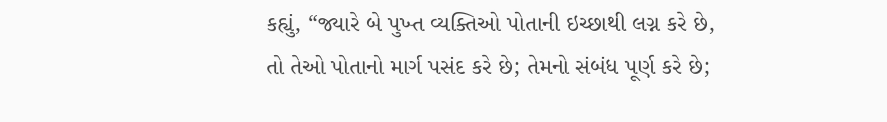કહ્યું, “જ્યારે બે પુખ્ત વ્યક્તિઓ પોતાની ઇચ્છાથી લગ્ન કરે છે, તો તેઓ પોતાનો માર્ગ પસંદ કરે છે; તેમનો સંબંધ પૂર્ણ કરે છે;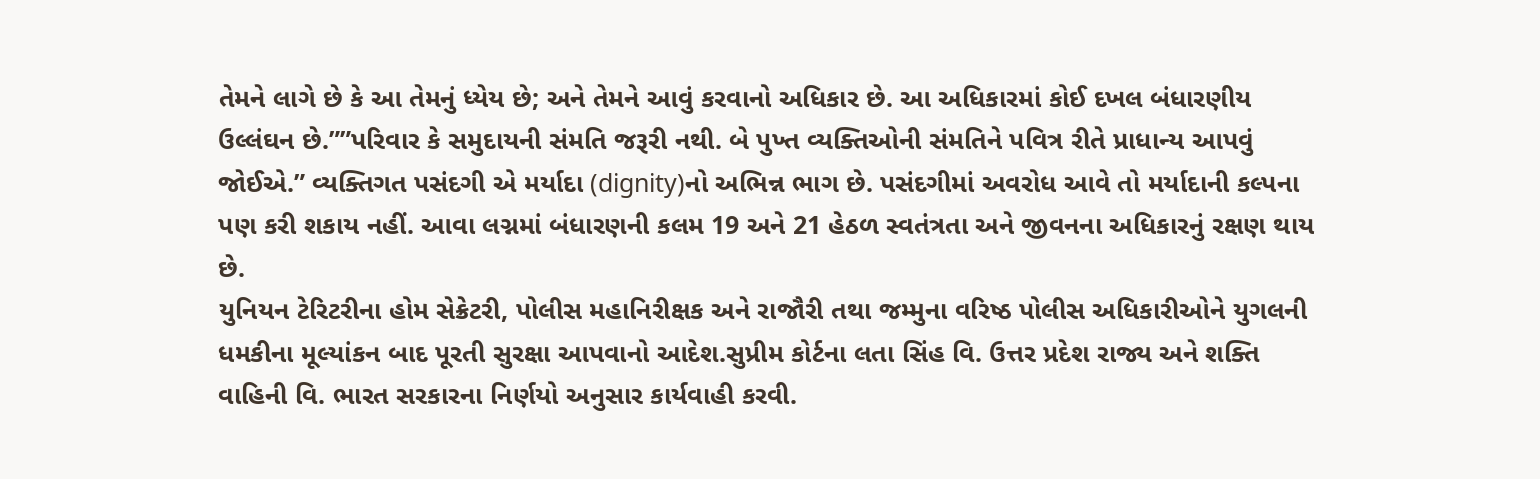તેમને લાગે છે કે આ તેમનું ધ્યેય છે; અને તેમને આવું કરવાનો અધિકાર છે. આ અધિકારમાં કોઈ દખલ બંધારણીય ઉલ્લંઘન છે.””પરિવાર કે સમુદાયની સંમતિ જરૂરી નથી. બે પુખ્ત વ્યક્તિઓની સંમતિને પવિત્ર રીતે પ્રાધાન્ય આપવું જોઈએ.” વ્યક્તિગત પસંદગી એ મર્યાદા (dignity)નો અભિન્ન ભાગ છે. પસંદગીમાં અવરોધ આવે તો મર્યાદાની કલ્પના પણ કરી શકાય નહીં. આવા લગ્નમાં બંધારણની કલમ 19 અને 21 હેઠળ સ્વતંત્રતા અને જીવનના અધિકારનું રક્ષણ થાય છે.
યુનિયન ટેરિટરીના હોમ સેક્રેટરી, પોલીસ મહાનિરીક્ષક અને રાજૌરી તથા જમ્મુના વરિષ્ઠ પોલીસ અધિકારીઓને યુગલની ધમકીના મૂલ્યાંકન બાદ પૂરતી સુરક્ષા આપવાનો આદેશ.સુપ્રીમ કોર્ટના લતા સિંહ વિ. ઉત્તર પ્રદેશ રાજ્ય અને શક્તિ વાહિની વિ. ભારત સરકારના નિર્ણયો અનુસાર કાર્યવાહી કરવી.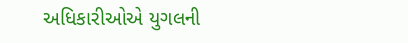અધિકારીઓએ યુગલની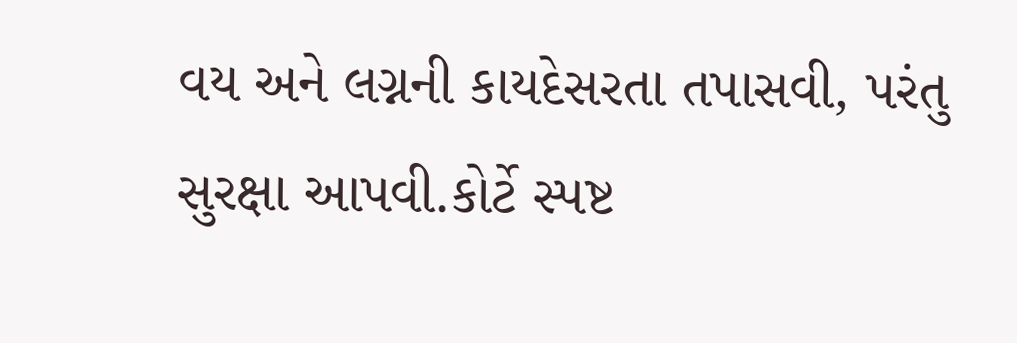વય અને લગ્નની કાયદેસરતા તપાસવી, પરંતુ સુરક્ષા આપવી.કોર્ટે સ્પષ્ટ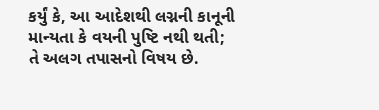કર્યું કે, આ આદેશથી લગ્નની કાનૂની માન્યતા કે વયની પુષ્ટિ નથી થતી; તે અલગ તપાસનો વિષય છે.